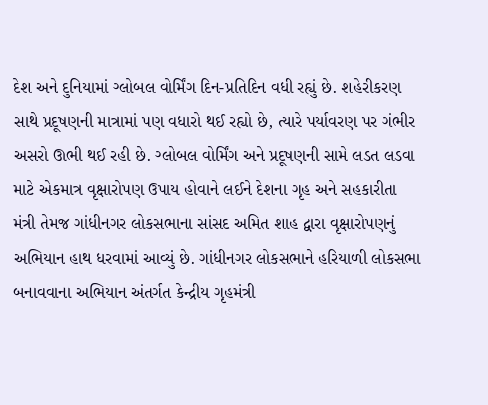દેશ અને દુનિયામાં ગ્લોબલ વોર્મિંગ દિન-પ્રતિદિન વધી રહ્યું છે. શહેરીકરણ સાથે પ્રદૂષણની માત્રામાં પણ વધારો થઈ રહ્યો છે, ત્યારે પર્યાવરણ પર ગંભીર અસરો ઊભી થઈ રહી છે. ગ્લોબલ વોર્મિંગ અને પ્રદૂષણની સામે લડત લડવા માટે એકમાત્ર વૃક્ષારોપણ ઉપાય હોવાને લઈને દેશના ગૃહ અને સહકારીતા મંત્રી તેમજ ગાંધીનગર લોકસભાના સાંસદ અમિત શાહ દ્વારા વૃક્ષારોપણનું અભિયાન હાથ ધરવામાં આવ્યું છે. ગાંધીનગર લોકસભાને હરિયાળી લોકસભા બનાવવાના અભિયાન અંતર્ગત કેન્દ્રીય ગૃહમંત્રી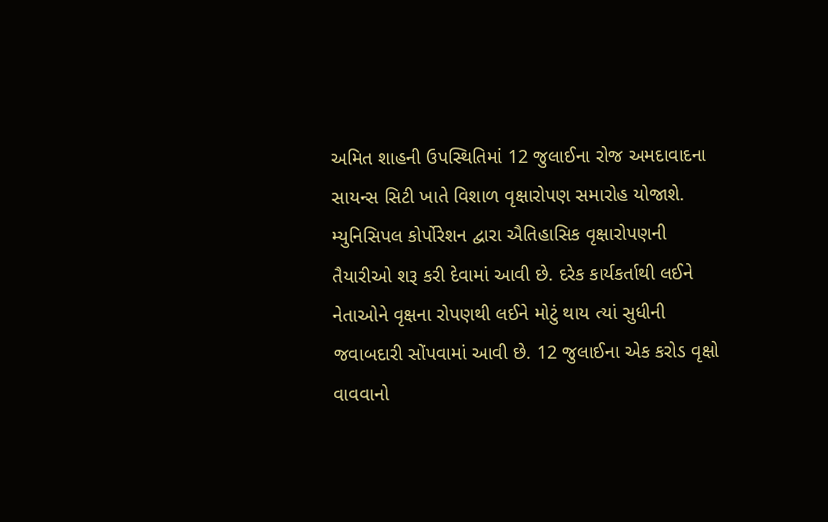અમિત શાહની ઉપસ્થિતિમાં 12 જુલાઈના રોજ અમદાવાદના સાયન્સ સિટી ખાતે વિશાળ વૃક્ષારોપણ સમારોહ યોજાશે. મ્યુનિસિપલ કોર્પોરેશન દ્વારા ઐતિહાસિક વૃક્ષારોપણની તૈયારીઓ શરૂ કરી દેવામાં આવી છે. દરેક કાર્યકર્તાથી લઈને નેતાઓને વૃક્ષના રોપણથી લઈને મોટું થાય ત્યાં સુધીની જવાબદારી સોંપવામાં આવી છે. 12 જુલાઈના એક કરોડ વૃક્ષો વાવવાનો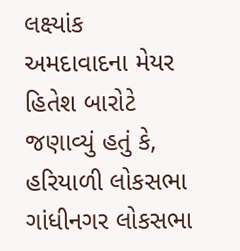લક્ષ્યાંક
અમદાવાદના મેયર હિતેશ બારોટે જણાવ્યું હતું કે, હરિયાળી લોકસભા ગાંધીનગર લોકસભા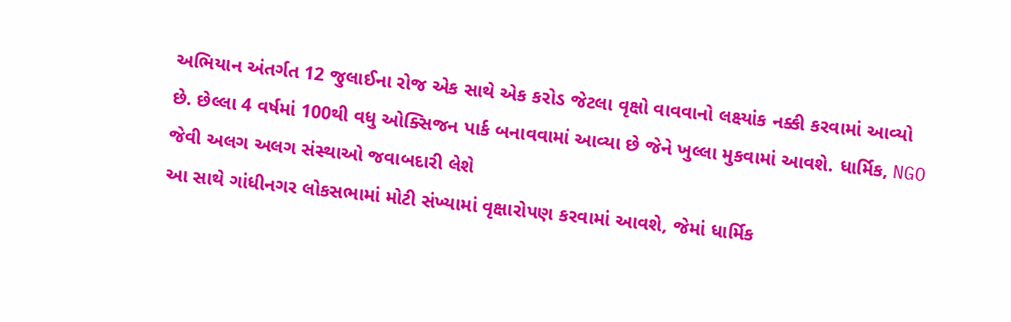અભિયાન અંતર્ગત 12 જુલાઈના રોજ એક સાથે એક કરોડ જેટલા વૃક્ષો વાવવાનો લક્ષ્યાંક નક્કી કરવામાં આવ્યો છે. છેલ્લા 4 વર્ષમાં 100થી વધુ ઓક્સિજન પાર્ક બનાવવામાં આવ્યા છે જેને ખુલ્લા મુકવામાં આવશે. ધાર્મિક, NGO જેવી અલગ અલગ સંસ્થાઓ જવાબદારી લેશે
આ સાથે ગાંધીનગર લોકસભામાં મોટી સંખ્યામાં વૃક્ષારોપણ કરવામાં આવશે, જેમાં ધાર્મિક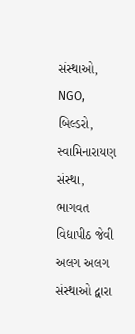સંસ્થાઓ, NGO, બિલ્ડરો, સ્વામિનારાયણ સંસ્થા, ભાગવત વિદ્યાપીઠ જેવી અલગ અલગ સંસ્થાઓ દ્વારા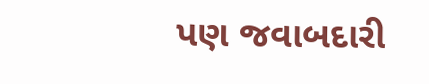પણ જવાબદારી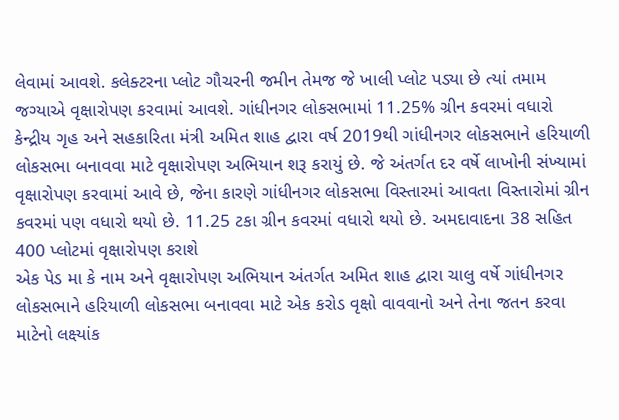લેવામાં આવશે. કલેક્ટરના પ્લોટ ગૌચરની જમીન તેમજ જે ખાલી પ્લોટ પડ્યા છે ત્યાં તમામ જગ્યાએ વૃક્ષારોપણ કરવામાં આવશે. ગાંધીનગર લોકસભામાં 11.25% ગ્રીન કવરમાં વધારો
કેન્દ્રીય ગૃહ અને સહકારિતા મંત્રી અમિત શાહ દ્વારા વર્ષ 2019થી ગાંધીનગર લોકસભાને હરિયાળી લોકસભા બનાવવા માટે વૃક્ષારોપણ અભિયાન શરૂ કરાયું છે. જે અંતર્ગત દર વર્ષે લાખોની સંખ્યામાં વૃક્ષારોપણ કરવામાં આવે છે, જેના કારણે ગાંધીનગર લોકસભા વિસ્તારમાં આવતા વિસ્તારોમાં ગ્રીન કવરમાં પણ વધારો થયો છે. 11.25 ટકા ગ્રીન કવરમાં વધારો થયો છે. અમદાવાદના 38 સહિત 400 પ્લોટમાં વૃક્ષારોપણ કરાશે
એક પેડ મા કે નામ અને વૃક્ષારોપણ અભિયાન અંતર્ગત અમિત શાહ દ્વારા ચાલુ વર્ષે ગાંધીનગર લોકસભાને હરિયાળી લોકસભા બનાવવા માટે એક કરોડ વૃક્ષો વાવવાનો અને તેના જતન કરવા માટેનો લક્ષ્યાંક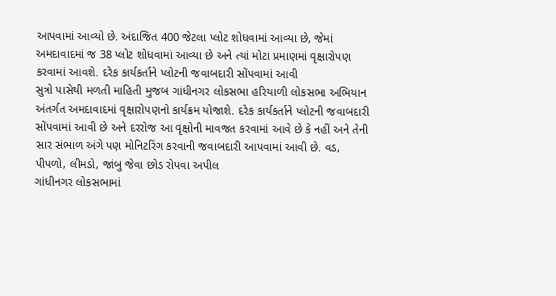આપવામાં આવ્યો છે. અંદાજિત 400 જેટલા પ્લોટ શોધવામાં આવ્યા છે, જેમાં અમદાવાદમાં જ 38 પ્લોટ શોધવામાં આવ્યા છે અને ત્યાં મોટા પ્રમાણમાં વૃક્ષારોપણ કરવામાં આવશે. દરેક કાર્યકર્તાને પ્લોટની જવાબદારી સોંપવામાં આવી
સુત્રો પાસેથી મળતી માહિતી મુજબ ગાંધીનગર લોકસભા હરિયાળી લોકસભા અભિયાન અંતર્ગત અમદાવાદમાં વૃક્ષારોપણનો કાર્યક્રમ યોજાશે. દરેક કાર્યકર્તાને પ્લોટની જવાબદારી સોંપવામાં આવી છે અને દરરોજ આ વૃક્ષોની માવજત કરવામાં આવે છે કે નહીં અને તેની સાર સંભાળ અંગે પણ મોનિટરિંગ કરવાની જવાબદારી આપવામાં આવી છે. વડ, પીપળો, લીમડો, જાંબુ જેવા છોડ રોપવા અપીલ
ગાંધીનગર લોકસભામાં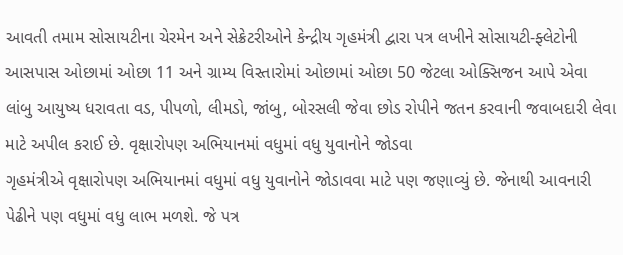આવતી તમામ સોસાયટીના ચેરમેન અને સેક્રેટરીઓને કેન્દ્રીય ગૃહમંત્રી દ્વારા પત્ર લખીને સોસાયટી-ફ્લેટોની આસપાસ ઓછામાં ઓછા 11 અને ગ્રામ્ય વિસ્તારોમાં ઓછામાં ઓછા 50 જેટલા ઓક્સિજન આપે એવા લાંબુ આયુષ્ય ધરાવતા વડ, પીપળો, લીમડો, જાંબુ, બોરસલી જેવા છોડ રોપીને જતન કરવાની જવાબદારી લેવા માટે અપીલ કરાઈ છે. વૃક્ષારોપણ અભિયાનમાં વધુમાં વધુ યુવાનોને જોડવા
ગૃહમંત્રીએ વૃક્ષારોપણ અભિયાનમાં વધુમાં વધુ યુવાનોને જોડાવવા માટે પણ જણાવ્યું છે. જેનાથી આવનારી પેઢીને પણ વધુમાં વધુ લાભ મળશે. જે પત્ર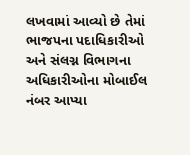લખવામાં આવ્યો છે તેમાં ભાજપના પદાધિકારીઓ અને સંલગ્ન વિભાગના અધિકારીઓના મોબાઈલ નંબર આપ્યા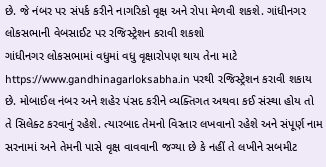છે. જે નંબર પર સંપર્ક કરીને નાગરિકો વૃક્ષ અને રોપા મેળવી શકશે. ગાંધીનગર લોકસભાની વેબસાઈટ પર રજિસ્ટ્રેશન કરાવી શકશો
ગાંધીનગર લોકસભામાં વધુમાં વધુ વૃક્ષારોપણ થાય તેના માટે https://www.gandhinagarloksabha.in પરથી રજિસ્ટ્રેશન કરાવી શકાય છે. મોબાઈલ નંબર અને શહેર પંસદ કરીને વ્યક્તિગત અથવા કઈ સંસ્થા હોય તો તે સિલેક્ટ કરવાનું રહેશે. ત્યારબાદ તેમનો વિસ્તાર લખવાનો રહેશે અને સંપૂર્ણ નામ સરનામાં અને તેમની પાસે વૃક્ષ વાવવાની જગ્યા છે કે નહીં તે લખીને સબમીટ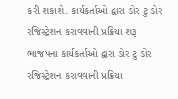કરી શકાશે. કાર્યકર્તાઓ દ્વારા ડોર ટુ ડોર રજિસ્ટ્રેશન કરાવવાની પ્રક્રિયા શરૂ
ભાજપના કાર્યકર્તાઓ દ્વારા ડોર ટુ ડોર રજિસ્ટ્રેશન કરાવવાની પ્રક્રિયા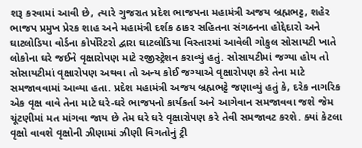શરૂ કરવામાં આવી છે, ત્યારે ગુજરાત પ્રદેશ ભાજપના મહામંત્રી અજય બ્રહ્મભટ્ટ, શહેર ભાજપ પ્રમુખ પ્રેરક શાહ અને મહામંત્રી દર્શક ઠાકર સહિતના સંગઠનના હોદ્દેદારો અને ઘાટલોડિયા વોર્ડના કોર્પોરેટરો દ્વારા ઘાટલોડિયા વિસ્તારમાં આવેલી ગોકુલ સોસાયટી ખાતે લોકોના ઘરે જઈને વૃક્ષારોપણ માટે રજીસ્ટ્રેશન કરાવ્યું હતું. સોસાયટીમાં જગ્યા હોય તો સોસાયટીમાં વૃક્ષારોપણ અથવા તો અન્ય કોઈ જગ્યાએ વૃક્ષારોપણ કરે તેના માટે સમજાવવામાં આવ્યા હતા. પ્રદેશ મહામંત્રી અજય બ્રહ્મભટ્ટે જણાવ્યું હતું કે, દરેક નાગરિક એક વૃક્ષ વાવે તેના માટે ઘરે-ઘરે ભાજપનો કાર્યકર્તા અને આગેવાન સમજાવવા જશે જેમ ચૂંટણીમાં મત માંગવા જાય છે તેમ ઘરે ઘરે વૃક્ષારોપણ કરે તેવી સમજાવટ કરશે. ક્યાં કેટલા વૃક્ષો વાવશે વૃક્ષોની ઝીણામાં ઝીણી વિગતોનું ટ્રી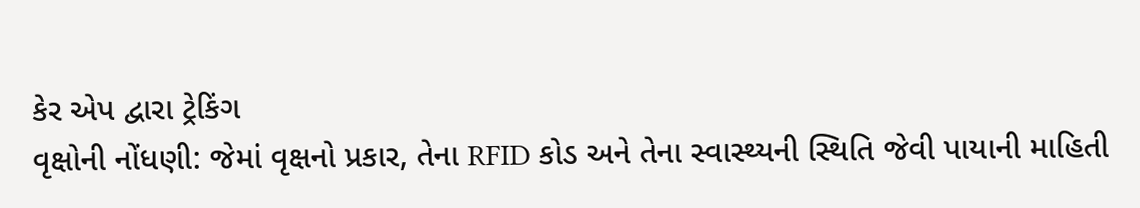કેર એપ દ્વારા ટ્રેકિંગ
વૃક્ષોની નોંધણી: જેમાં વૃક્ષનો પ્રકાર, તેના RFID કોડ અને તેના સ્વાસ્થ્યની સ્થિતિ જેવી પાયાની માહિતી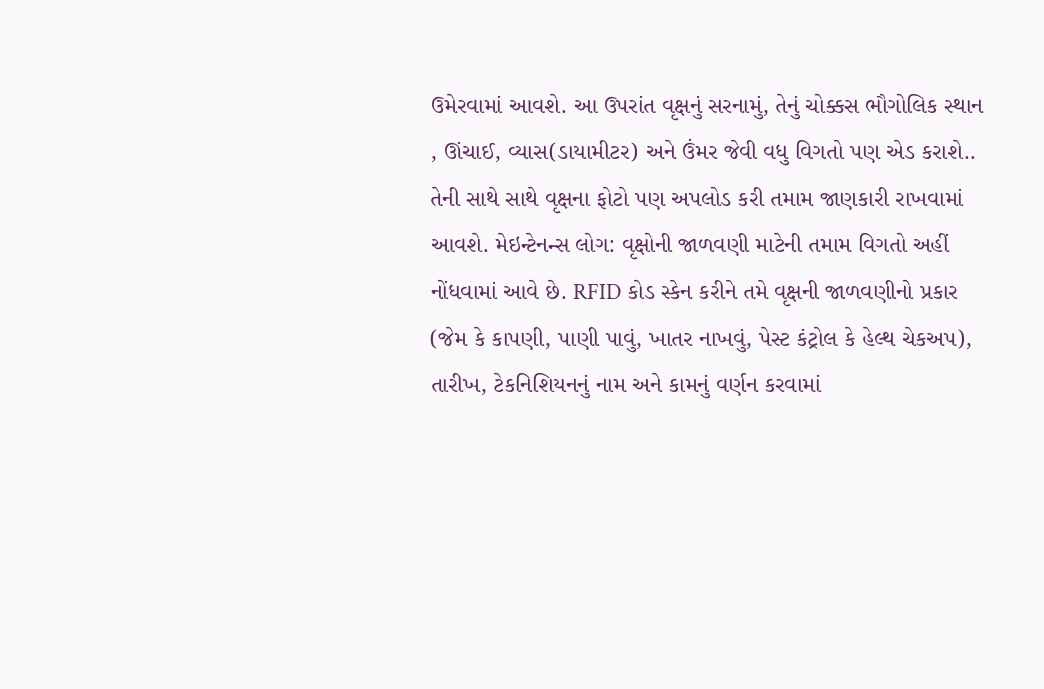ઉમેરવામાં આવશે. આ ઉપરાંત વૃક્ષનું સરનામું, તેનું ચોક્કસ ભૌગોલિક સ્થાન , ઊંચાઈ, વ્યાસ(ડાયામીટર) અને ઉંમર જેવી વધુ વિગતો પણ એડ કરાશે.. તેની સાથે સાથે વૃક્ષના ફોટો પણ અપલોડ કરી તમામ જાણકારી રાખવામાં આવશે. મેઇન્ટેનન્સ લોગ: વૃક્ષોની જાળવણી માટેની તમામ વિગતો અહીં નોંધવામાં આવે છે. RFID કોડ સ્કેન કરીને તમે વૃક્ષની જાળવણીનો પ્રકાર (જેમ કે કાપણી, પાણી પાવું, ખાતર નાખવું, પેસ્ટ કંટ્રોલ કે હેલ્થ ચેકઅપ), તારીખ, ટેકનિશિયનનું નામ અને કામનું વર્ણન કરવામાં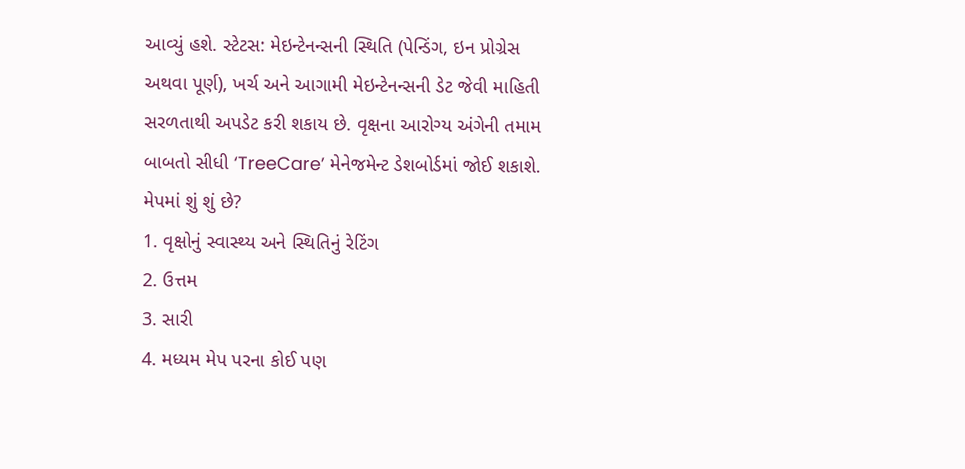આવ્યું હશે. સ્ટેટસ: મેઇન્ટેનન્સની સ્થિતિ (પેન્ડિંગ, ઇન પ્રોગ્રેસ અથવા પૂર્ણ), ખર્ચ અને આગામી મેઇન્ટેનન્સની ડેટ જેવી માહિતી સરળતાથી અપડેટ કરી શકાય છે. વૃક્ષના આરોગ્ય અંગેની તમામ બાબતો સીધી ‘TreeCare’ મેનેજમેન્ટ ડેશબોર્ડમાં જોઈ શકાશે. મેપમાં શું શું છે?
1. વૃક્ષોનું સ્વાસ્થ્ય અને સ્થિતિનું રેટિંગ
2. ઉત્તમ
3. સારી
4. મધ્યમ મેપ પરના કોઈ પણ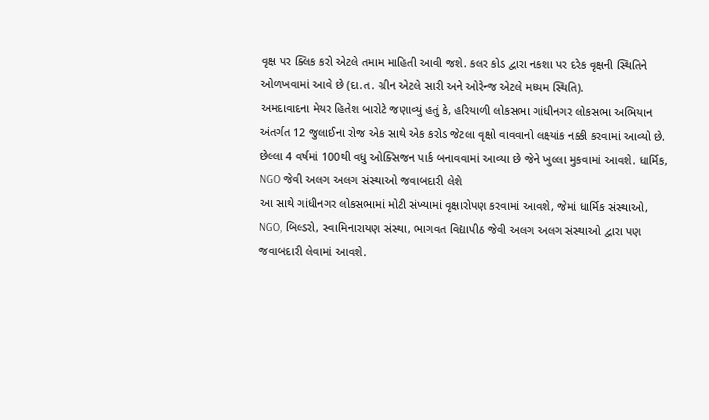વૃક્ષ પર ક્લિક કરો એટલે તમામ માહિતી આવી જશે. કલર કોડ દ્વારા નકશા પર દરેક વૃક્ષની સ્થિતિને ઓળખવામાં આવે છે (દા.ત. ગ્રીન એટલે સારી અને ઓરેન્જ એટલે મધ્યમ સ્થિતિ).
અમદાવાદના મેયર હિતેશ બારોટે જણાવ્યું હતું કે, હરિયાળી લોકસભા ગાંધીનગર લોકસભા અભિયાન અંતર્ગત 12 જુલાઈના રોજ એક સાથે એક કરોડ જેટલા વૃક્ષો વાવવાનો લક્ષ્યાંક નક્કી કરવામાં આવ્યો છે. છેલ્લા 4 વર્ષમાં 100થી વધુ ઓક્સિજન પાર્ક બનાવવામાં આવ્યા છે જેને ખુલ્લા મુકવામાં આવશે. ધાર્મિક, NGO જેવી અલગ અલગ સંસ્થાઓ જવાબદારી લેશે
આ સાથે ગાંધીનગર લોકસભામાં મોટી સંખ્યામાં વૃક્ષારોપણ કરવામાં આવશે, જેમાં ધાર્મિક સંસ્થાઓ, NGO, બિલ્ડરો, સ્વામિનારાયણ સંસ્થા, ભાગવત વિદ્યાપીઠ જેવી અલગ અલગ સંસ્થાઓ દ્વારા પણ જવાબદારી લેવામાં આવશે.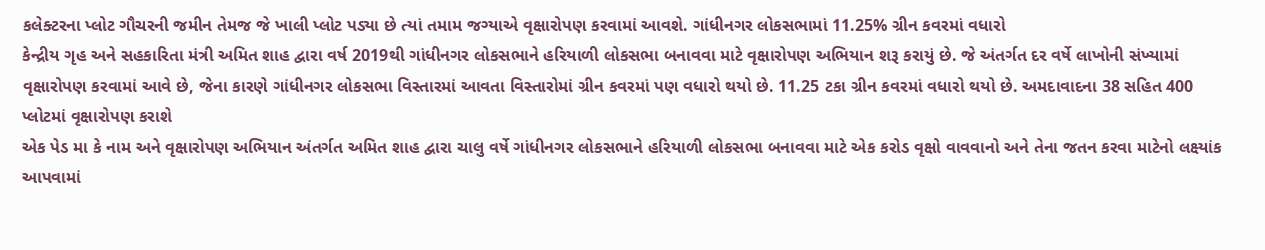કલેક્ટરના પ્લોટ ગૌચરની જમીન તેમજ જે ખાલી પ્લોટ પડ્યા છે ત્યાં તમામ જગ્યાએ વૃક્ષારોપણ કરવામાં આવશે. ગાંધીનગર લોકસભામાં 11.25% ગ્રીન કવરમાં વધારો
કેન્દ્રીય ગૃહ અને સહકારિતા મંત્રી અમિત શાહ દ્વારા વર્ષ 2019થી ગાંધીનગર લોકસભાને હરિયાળી લોકસભા બનાવવા માટે વૃક્ષારોપણ અભિયાન શરૂ કરાયું છે. જે અંતર્ગત દર વર્ષે લાખોની સંખ્યામાં વૃક્ષારોપણ કરવામાં આવે છે, જેના કારણે ગાંધીનગર લોકસભા વિસ્તારમાં આવતા વિસ્તારોમાં ગ્રીન કવરમાં પણ વધારો થયો છે. 11.25 ટકા ગ્રીન કવરમાં વધારો થયો છે. અમદાવાદના 38 સહિત 400 પ્લોટમાં વૃક્ષારોપણ કરાશે
એક પેડ મા કે નામ અને વૃક્ષારોપણ અભિયાન અંતર્ગત અમિત શાહ દ્વારા ચાલુ વર્ષે ગાંધીનગર લોકસભાને હરિયાળી લોકસભા બનાવવા માટે એક કરોડ વૃક્ષો વાવવાનો અને તેના જતન કરવા માટેનો લક્ષ્યાંક આપવામાં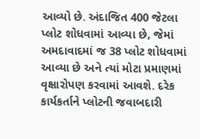આવ્યો છે. અંદાજિત 400 જેટલા પ્લોટ શોધવામાં આવ્યા છે, જેમાં અમદાવાદમાં જ 38 પ્લોટ શોધવામાં આવ્યા છે અને ત્યાં મોટા પ્રમાણમાં વૃક્ષારોપણ કરવામાં આવશે. દરેક કાર્યકર્તાને પ્લોટની જવાબદારી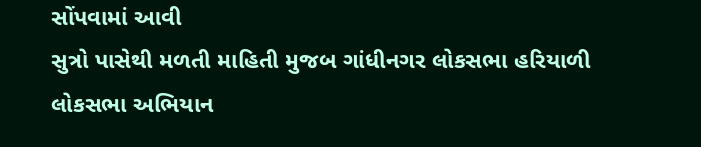સોંપવામાં આવી
સુત્રો પાસેથી મળતી માહિતી મુજબ ગાંધીનગર લોકસભા હરિયાળી લોકસભા અભિયાન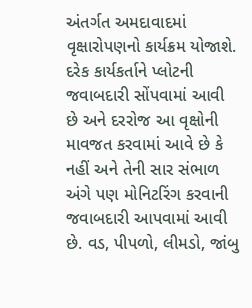અંતર્ગત અમદાવાદમાં વૃક્ષારોપણનો કાર્યક્રમ યોજાશે. દરેક કાર્યકર્તાને પ્લોટની જવાબદારી સોંપવામાં આવી છે અને દરરોજ આ વૃક્ષોની માવજત કરવામાં આવે છે કે નહીં અને તેની સાર સંભાળ અંગે પણ મોનિટરિંગ કરવાની જવાબદારી આપવામાં આવી છે. વડ, પીપળો, લીમડો, જાંબુ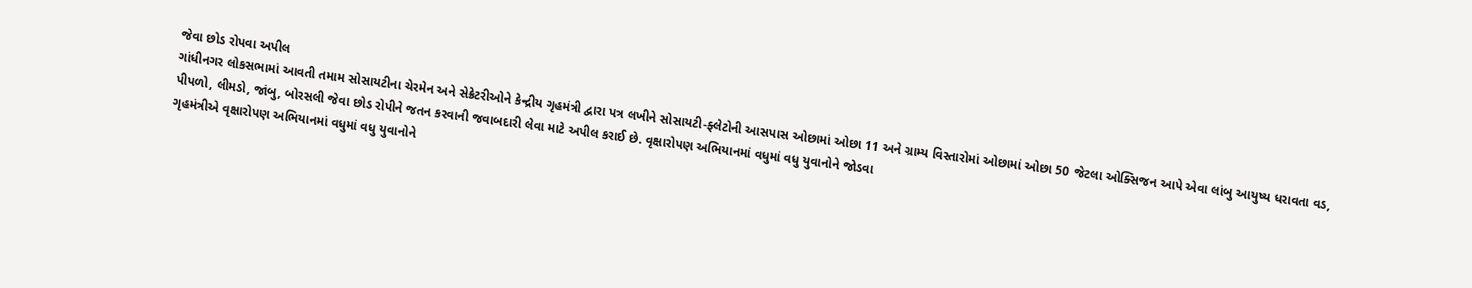જેવા છોડ રોપવા અપીલ
ગાંધીનગર લોકસભામાં આવતી તમામ સોસાયટીના ચેરમેન અને સેક્રેટરીઓને કેન્દ્રીય ગૃહમંત્રી દ્વારા પત્ર લખીને સોસાયટી-ફ્લેટોની આસપાસ ઓછામાં ઓછા 11 અને ગ્રામ્ય વિસ્તારોમાં ઓછામાં ઓછા 50 જેટલા ઓક્સિજન આપે એવા લાંબુ આયુષ્ય ધરાવતા વડ, પીપળો, લીમડો, જાંબુ, બોરસલી જેવા છોડ રોપીને જતન કરવાની જવાબદારી લેવા માટે અપીલ કરાઈ છે. વૃક્ષારોપણ અભિયાનમાં વધુમાં વધુ યુવાનોને જોડવા
ગૃહમંત્રીએ વૃક્ષારોપણ અભિયાનમાં વધુમાં વધુ યુવાનોને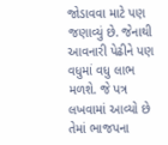જોડાવવા માટે પણ જણાવ્યું છે. જેનાથી આવનારી પેઢીને પણ વધુમાં વધુ લાભ મળશે. જે પત્ર લખવામાં આવ્યો છે તેમાં ભાજપના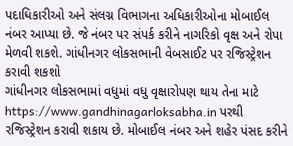પદાધિકારીઓ અને સંલગ્ન વિભાગના અધિકારીઓના મોબાઈલ નંબર આપ્યા છે. જે નંબર પર સંપર્ક કરીને નાગરિકો વૃક્ષ અને રોપા મેળવી શકશે. ગાંધીનગર લોકસભાની વેબસાઈટ પર રજિસ્ટ્રેશન કરાવી શકશો
ગાંધીનગર લોકસભામાં વધુમાં વધુ વૃક્ષારોપણ થાય તેના માટે https://www.gandhinagarloksabha.in પરથી રજિસ્ટ્રેશન કરાવી શકાય છે. મોબાઈલ નંબર અને શહેર પંસદ કરીને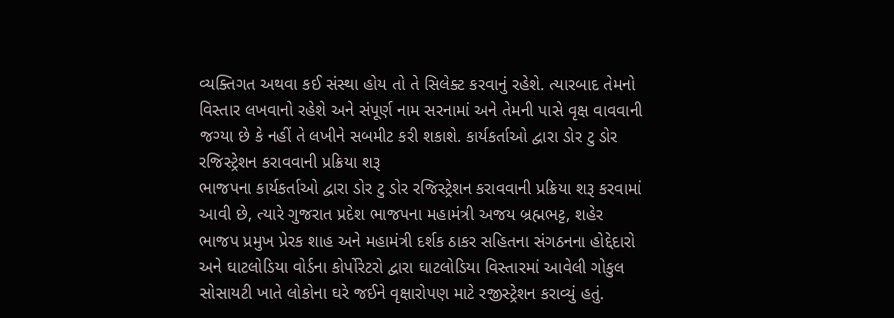વ્યક્તિગત અથવા કઈ સંસ્થા હોય તો તે સિલેક્ટ કરવાનું રહેશે. ત્યારબાદ તેમનો વિસ્તાર લખવાનો રહેશે અને સંપૂર્ણ નામ સરનામાં અને તેમની પાસે વૃક્ષ વાવવાની જગ્યા છે કે નહીં તે લખીને સબમીટ કરી શકાશે. કાર્યકર્તાઓ દ્વારા ડોર ટુ ડોર રજિસ્ટ્રેશન કરાવવાની પ્રક્રિયા શરૂ
ભાજપના કાર્યકર્તાઓ દ્વારા ડોર ટુ ડોર રજિસ્ટ્રેશન કરાવવાની પ્રક્રિયા શરૂ કરવામાં આવી છે, ત્યારે ગુજરાત પ્રદેશ ભાજપના મહામંત્રી અજય બ્રહ્મભટ્ટ, શહેર ભાજપ પ્રમુખ પ્રેરક શાહ અને મહામંત્રી દર્શક ઠાકર સહિતના સંગઠનના હોદ્દેદારો અને ઘાટલોડિયા વોર્ડના કોર્પોરેટરો દ્વારા ઘાટલોડિયા વિસ્તારમાં આવેલી ગોકુલ સોસાયટી ખાતે લોકોના ઘરે જઈને વૃક્ષારોપણ માટે રજીસ્ટ્રેશન કરાવ્યું હતું.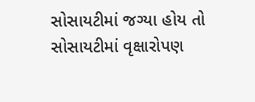સોસાયટીમાં જગ્યા હોય તો સોસાયટીમાં વૃક્ષારોપણ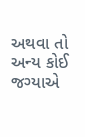અથવા તો અન્ય કોઈ જગ્યાએ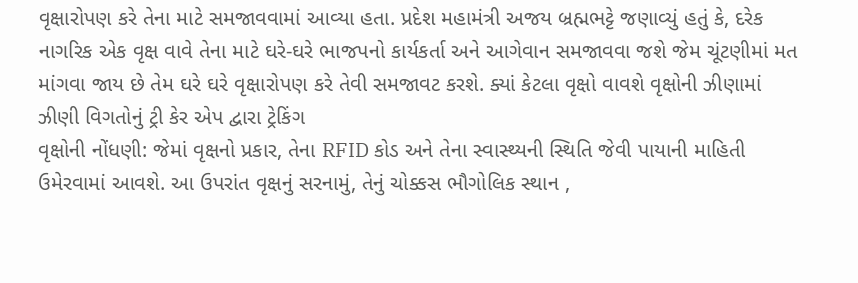વૃક્ષારોપણ કરે તેના માટે સમજાવવામાં આવ્યા હતા. પ્રદેશ મહામંત્રી અજય બ્રહ્મભટ્ટે જણાવ્યું હતું કે, દરેક નાગરિક એક વૃક્ષ વાવે તેના માટે ઘરે-ઘરે ભાજપનો કાર્યકર્તા અને આગેવાન સમજાવવા જશે જેમ ચૂંટણીમાં મત માંગવા જાય છે તેમ ઘરે ઘરે વૃક્ષારોપણ કરે તેવી સમજાવટ કરશે. ક્યાં કેટલા વૃક્ષો વાવશે વૃક્ષોની ઝીણામાં ઝીણી વિગતોનું ટ્રી કેર એપ દ્વારા ટ્રેકિંગ
વૃક્ષોની નોંધણી: જેમાં વૃક્ષનો પ્રકાર, તેના RFID કોડ અને તેના સ્વાસ્થ્યની સ્થિતિ જેવી પાયાની માહિતી ઉમેરવામાં આવશે. આ ઉપરાંત વૃક્ષનું સરનામું, તેનું ચોક્કસ ભૌગોલિક સ્થાન ,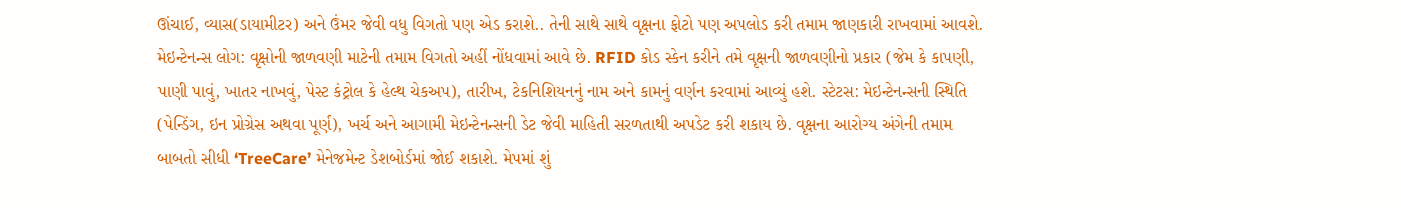ઊંચાઈ, વ્યાસ(ડાયામીટર) અને ઉંમર જેવી વધુ વિગતો પણ એડ કરાશે.. તેની સાથે સાથે વૃક્ષના ફોટો પણ અપલોડ કરી તમામ જાણકારી રાખવામાં આવશે. મેઇન્ટેનન્સ લોગ: વૃક્ષોની જાળવણી માટેની તમામ વિગતો અહીં નોંધવામાં આવે છે. RFID કોડ સ્કેન કરીને તમે વૃક્ષની જાળવણીનો પ્રકાર (જેમ કે કાપણી, પાણી પાવું, ખાતર નાખવું, પેસ્ટ કંટ્રોલ કે હેલ્થ ચેકઅપ), તારીખ, ટેકનિશિયનનું નામ અને કામનું વર્ણન કરવામાં આવ્યું હશે. સ્ટેટસ: મેઇન્ટેનન્સની સ્થિતિ (પેન્ડિંગ, ઇન પ્રોગ્રેસ અથવા પૂર્ણ), ખર્ચ અને આગામી મેઇન્ટેનન્સની ડેટ જેવી માહિતી સરળતાથી અપડેટ કરી શકાય છે. વૃક્ષના આરોગ્ય અંગેની તમામ બાબતો સીધી ‘TreeCare’ મેનેજમેન્ટ ડેશબોર્ડમાં જોઈ શકાશે. મેપમાં શું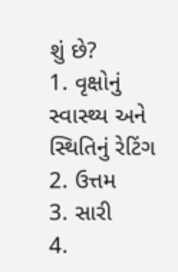શું છે?
1. વૃક્ષોનું સ્વાસ્થ્ય અને સ્થિતિનું રેટિંગ
2. ઉત્તમ
3. સારી
4.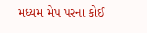મધ્યમ મેપ પરના કોઈ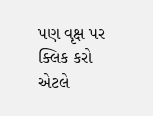પણ વૃક્ષ પર ક્લિક કરો એટલે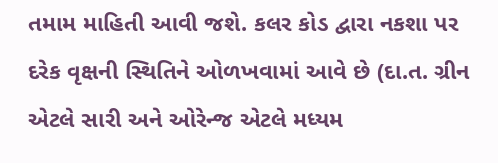તમામ માહિતી આવી જશે. કલર કોડ દ્વારા નકશા પર દરેક વૃક્ષની સ્થિતિને ઓળખવામાં આવે છે (દા.ત. ગ્રીન એટલે સારી અને ઓરેન્જ એટલે મધ્યમ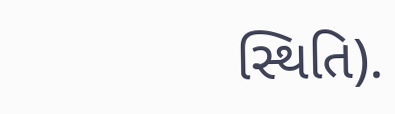સ્થિતિ).